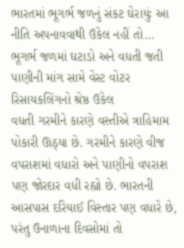ભારતમાં ભૂગર્ભ જળનું સંકટ ઘેરાયુંઃ આ નીતિ અપનાવવાથી ઉકેલ નહીં તો…
ભૂગર્ભ જળમાં ઘટાડો અને વધતી જતી પાણીની માંગ સામે વેસ્ટ વોટર રિસાયકલિંગનો શ્રેષ્ઠ ઉકેલ
વધતી ગરમીને કારણે વસ્તીએ ત્રાહિમામ પોકારી ઊઠ્યા છે. ગરમીને કારણે વીજ વપરાશમાં વધારો અને પાણીનો વપરાશ પણ જોરદાર વધી રહ્યો છે. ભારતની આસપાસ દરિયાઈ વિસ્તાર પણ વધારે છે, પરંતુ ઉનાળાના દિવસોમાં તો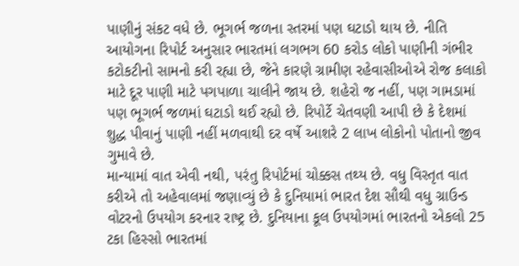પાણીનું સંકટ વધે છે. ભૂગર્ભ જળના સ્તરમાં પણ ઘટાડો થાય છે. નીતિ આયોગના રિપોર્ટ અનુસાર ભારતમાં લગભગ 60 કરોડ લોકો પાણીની ગંભીર કટોકટીનો સામનો કરી રહ્યા છે, જેને કારણે ગ્રામીણ રહેવાસીઓએ રોજ કલાકો માટે દૂર પાણી માટે પગપાળા ચાલીને જાય છે. શહેરો જ નહીં, પણ ગામડામાં પણ ભૂગર્ભ જળમાં ઘટાડો થઈ રહ્યો છે. રિપોર્ટે ચેતવણી આપી છે કે દેશમાં શુદ્ધ પીવાનું પાણી નહીં મળવાથી દર વર્ષે આશરે 2 લાખ લોકોનો પોતાનો જીવ ગુમાવે છે.
માન્યામાં વાત એવી નથી, પરંતુ રિપોર્ટમાં ચોક્કસ તથ્ય છે. વધુ વિસ્તૃત વાત કરીએ તો અહેવાલમાં જણાવ્યું છે કે દુનિયામાં ભારત દેશ સૌથી વધુ ગ્રાઉન્ડ વોટરનો ઉપયોગ કરનાર રાષ્ટ્ર છે. દુનિયાના કૂલ ઉપયોગમાં ભારતનો એકલો 25 ટકા હિસ્સો ભારતમાં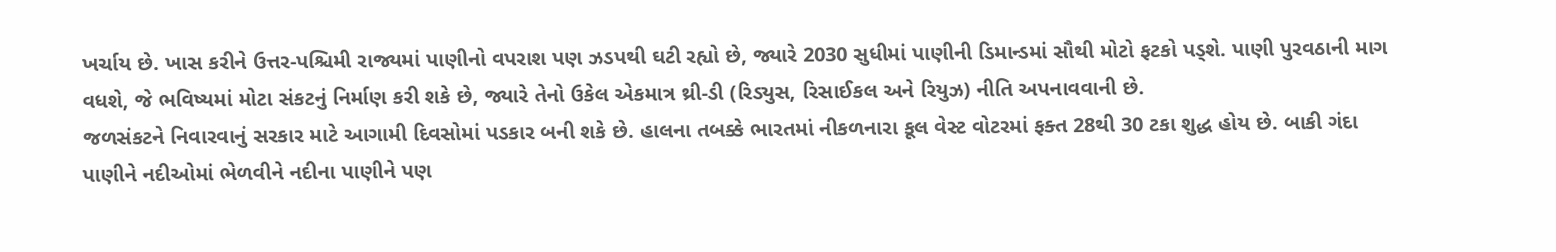ખર્ચાય છે. ખાસ કરીને ઉત્તર-પશ્ચિમી રાજ્યમાં પાણીનો વપરાશ પણ ઝડપથી ઘટી રહ્યો છે, જ્યારે 2030 સુધીમાં પાણીની ડિમાન્ડમાં સૌથી મોટો ફટકો પડ્શે. પાણી પુરવઠાની માગ વધશે, જે ભવિષ્યમાં મોટા સંકટનું નિર્માણ કરી શકે છે, જ્યારે તેનો ઉકેલ એકમાત્ર થ્રી-ડી (રિડ્યુસ, રિસાઈકલ અને રિયુઝ) નીતિ અપનાવવાની છે.
જળસંકટને નિવારવાનું સરકાર માટે આગામી દિવસોમાં પડકાર બની શકે છે. હાલના તબક્કે ભારતમાં નીકળનારા કૂલ વેસ્ટ વોટરમાં ફક્ત 28થી 30 ટકા શુદ્ધ હોય છે. બાકી ગંદા પાણીને નદીઓમાં ભેળવીને નદીના પાણીને પણ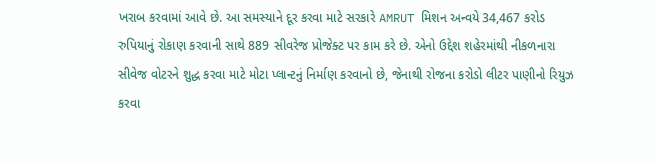ખરાબ કરવામાં આવે છે. આ સમસ્યાને દૂર કરવા માટે સરકારે AMRUT મિશન અન્વયે 34,467 કરોડ રુપિયાનું રોકાણ કરવાની સાથે 889 સીવરેજ પ્રોજેક્ટ પર કામ કરે છે. એનો ઉદ્દેશ શહેરમાંથી નીકળનારા સીવેજ વોટરને શુદ્ધ કરવા માટે મોટા પ્લાન્ટનું નિર્માણ કરવાનો છે, જેનાથી રોજના કરોડો લીટર પાણીનો રિયુઝ કરવા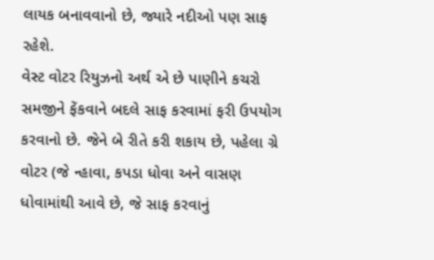લાયક બનાવવાનો છે, જ્યારે નદીઓ પણ સાફ રહેશે.
વેસ્ટ વોટર રિયુઝનો અર્થ એ છે પાણીને કચરો સમજીને ફેંકવાને બદલે સાફ કરવામાં ફરી ઉપયોગ કરવાનો છે. જેને બે રીતે કરી શકાય છે, પહેલા ગ્રે વોટર (જે ન્હાવા, કપડા ધોવા અને વાસણ ધોવામાંથી આવે છે, જે સાફ કરવાનું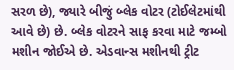સરળ છે), જ્યારે બીજું બ્લેક વોટર (ટોઈલેટમાંથી આવે છે) છે. બ્લેક વોટરને સાફ કરવા માટે જમ્બો મશીન જોઈએ છે. એડવાન્સ મશીનથી ટ્રીટ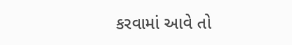કરવામાં આવે તો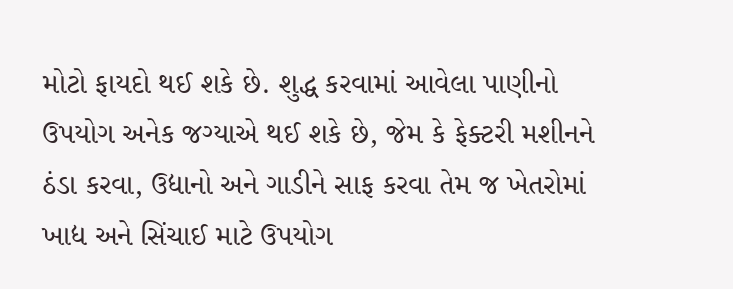મોટો ફાયદો થઈ શકે છે. શુદ્ધ કરવામાં આવેલા પાણીનો ઉપયોગ અનેક જગ્યાએ થઈ શકે છે, જેમ કે ફેક્ટરી મશીનને ઠંડા કરવા, ઉદ્યાનો અને ગાડીને સાફ કરવા તેમ જ ખેતરોમાં ખાદ્ય અને સિંચાઈ માટે ઉપયોગ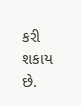કરી શકાય છે.